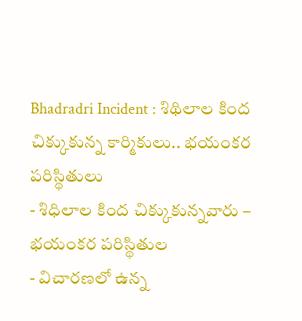Bhadradri Incident : శిథిలాల కింద చిక్కుకున్న కార్మికులు.. భయంకర పరిస్థితులు
- శిధిలాల కింద చిక్కుకున్నవారు – భయంకర పరిస్థితుల
- విచారణలో ఉన్న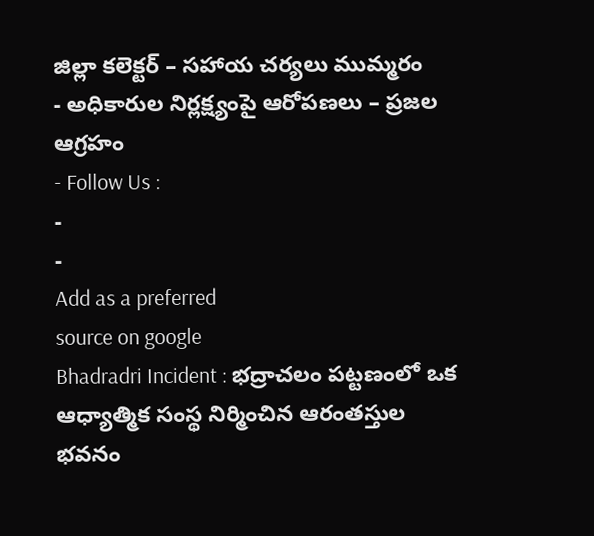జిల్లా కలెక్టర్ – సహాయ చర్యలు ముమ్మరం
- అధికారుల నిర్లక్ష్యంపై ఆరోపణలు – ప్రజల ఆగ్రహం
- Follow Us :
-
-
Add as a preferred
source on google
Bhadradri Incident : భద్రాచలం పట్టణంలో ఒక ఆధ్యాత్మిక సంస్థ నిర్మించిన ఆరంతస్తుల భవనం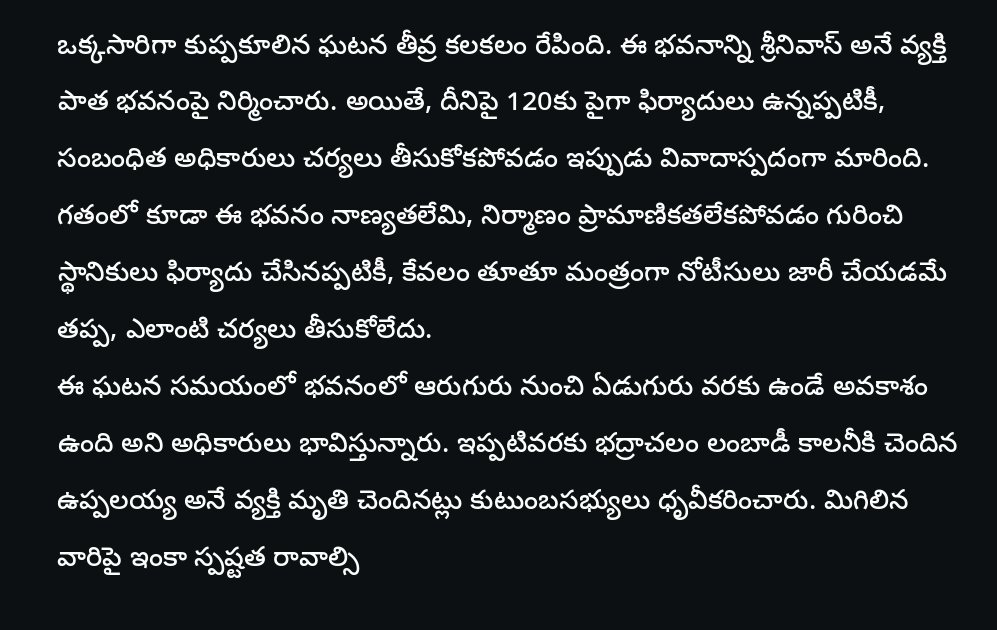ఒక్కసారిగా కుప్పకూలిన ఘటన తీవ్ర కలకలం రేపింది. ఈ భవనాన్ని శ్రీనివాస్ అనే వ్యక్తి పాత భవనంపై నిర్మించారు. అయితే, దీనిపై 120కు పైగా ఫిర్యాదులు ఉన్నప్పటికీ, సంబంధిత అధికారులు చర్యలు తీసుకోకపోవడం ఇప్పుడు వివాదాస్పదంగా మారింది. గతంలో కూడా ఈ భవనం నాణ్యతలేమి, నిర్మాణం ప్రామాణికతలేకపోవడం గురించి స్థానికులు ఫిర్యాదు చేసినప్పటికీ, కేవలం తూతూ మంత్రంగా నోటీసులు జారీ చేయడమే తప్ప, ఎలాంటి చర్యలు తీసుకోలేదు.
ఈ ఘటన సమయంలో భవనంలో ఆరుగురు నుంచి ఏడుగురు వరకు ఉండే అవకాశం ఉంది అని అధికారులు భావిస్తున్నారు. ఇప్పటివరకు భద్రాచలం లంబాడీ కాలనీకి చెందిన ఉప్పలయ్య అనే వ్యక్తి మృతి చెందినట్లు కుటుంబసభ్యులు ధృవీకరించారు. మిగిలిన వారిపై ఇంకా స్పష్టత రావాల్సి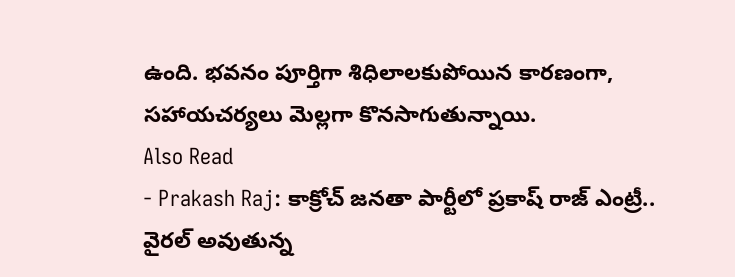ఉంది. భవనం పూర్తిగా శిధిలాలకుపోయిన కారణంగా, సహాయచర్యలు మెల్లగా కొనసాగుతున్నాయి.
Also Read
- Prakash Raj: కాక్రోచ్ జనతా పార్టీలో ప్రకాష్ రాజ్ ఎంట్రీ.. వైరల్ అవుతున్న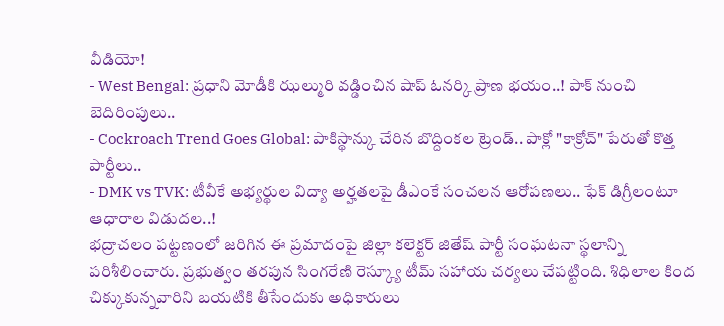వీడియో!
- West Bengal: ప్రధాని మోడీకి ఝల్మురి వడ్డించిన షాప్ ఓనర్కి ప్రాణ భయం..! పాక్ నుంచి బెదిరింపులు..
- Cockroach Trend Goes Global: పాకిస్థాన్కు చేరిన బొద్దింకల ట్రెండ్.. పాక్లో "కాక్రోచ్" పేరుతో కొత్త పార్టీలు..
- DMK vs TVK: టీవీకే అభ్యర్థుల విద్యా అర్హతలపై డీఎంకే సంచలన ఆరోపణలు.. ఫేక్ డిగ్రీలంటూ ఆధారాల విడుదల..!
భద్రాచలం పట్టణంలో జరిగిన ఈ ప్రమాదంపై జిల్లా కలెక్టర్ జితేష్ పార్టీ సంఘటనా స్థలాన్ని పరిశీలించారు. ప్రభుత్వం తరపున సింగరేణి రెస్క్యూ టీమ్ సహాయ చర్యలు చేపట్టింది. శిధిలాల కింద చిక్కుకున్నవారిని బయటికి తీసేందుకు అధికారులు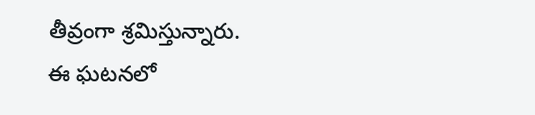తీవ్రంగా శ్రమిస్తున్నారు.
ఈ ఘటనలో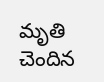మృతి చెందిన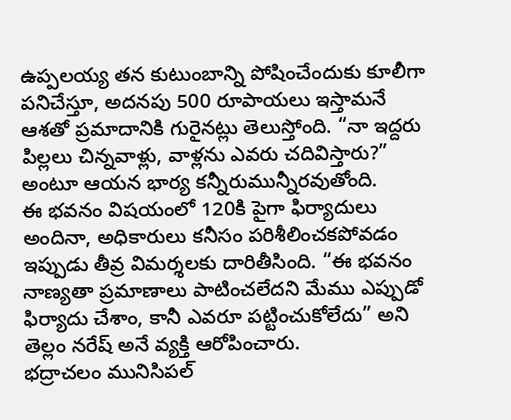ఉప్పలయ్య తన కుటుంబాన్ని పోషించేందుకు కూలీగా పనిచేస్తూ, అదనపు 500 రూపాయలు ఇస్తామనే ఆశతో ప్రమాదానికి గురైనట్లు తెలుస్తోంది. “నా ఇద్దరు పిల్లలు చిన్నవాళ్లు, వాళ్లను ఎవరు చదివిస్తారు?” అంటూ ఆయన భార్య కన్నీరుమున్నీరవుతోంది.
ఈ భవనం విషయంలో 120కి పైగా ఫిర్యాదులు అందినా, అధికారులు కనీసం పరిశీలించకపోవడం ఇప్పుడు తీవ్ర విమర్శలకు దారితీసింది. “ఈ భవనం నాణ్యతా ప్రమాణాలు పాటించలేదని మేము ఎప్పుడో ఫిర్యాదు చేశాం, కానీ ఎవరూ పట్టించుకోలేదు” అని తెల్లం నరేష్ అనే వ్యక్తి ఆరోపించారు.
భద్రాచలం మునిసిపల్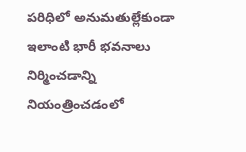పరిధిలో అనుమతుల్లేకుండా ఇలాంటి భారీ భవనాలు నిర్మించడాన్ని నియంత్రించడంలో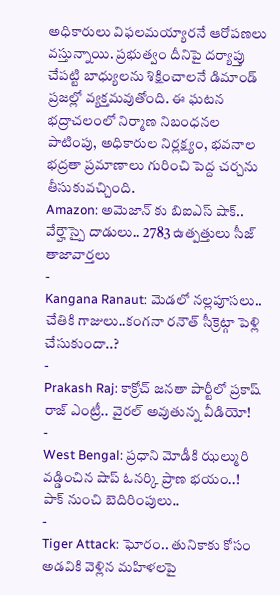అధికారులు విఫలమయ్యారనే ఆరోపణలు వస్తున్నాయి. ప్రభుత్వం దీనిపై దర్యాప్తు చేపట్టి బాధ్యులను శిక్షించాలనే డిమాండ్ ప్రజల్లో వ్యక్తమవుతోంది. ఈ ఘటన భద్రాచలంలో నిర్మాణ నిబంధనల పాటింపు, అధికారుల నిర్లక్ష్యం, భవనాల భద్రతా ప్రమాణాలు గురించి పెద్ద చర్చను తీసుకువచ్చింది.
Amazon: అమెజాన్ కు బిఐఎస్ షాక్.. వేర్హౌస్పై దాడులు.. 2783 ఉత్పత్తులు సీజ్
తాజావార్తలు
-
Kangana Ranaut: మెడలో నల్లపూసలు.. చేతికి గాజులు..కంగనా రనౌత్ సీక్రెట్గా పెళ్లి చేసుకుందా..?
-
Prakash Raj: కాక్రోచ్ జనతా పార్టీలో ప్రకాష్ రాజ్ ఎంట్రీ.. వైరల్ అవుతున్న వీడియో!
-
West Bengal: ప్రధాని మోడీకి ఝల్మురి వడ్డించిన షాప్ ఓనర్కి ప్రాణ భయం..! పాక్ నుంచి బెదిరింపులు..
-
Tiger Attack: ఘోరం.. తునికాకు కోసం అడవికి వెళ్లిన మహిళలపై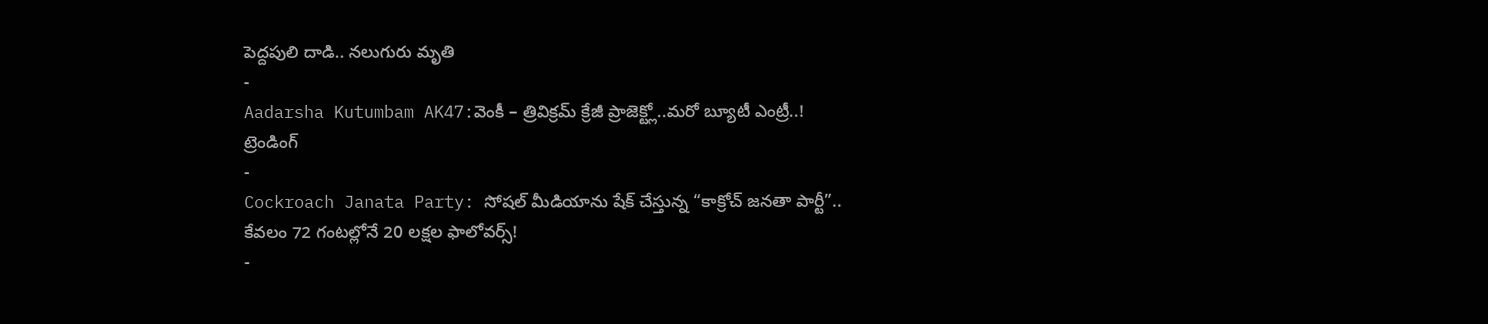పెద్దపులి దాడి.. నలుగురు మృతి
-
Aadarsha Kutumbam AK47:వెంకీ – త్రివిక్రమ్ క్రేజీ ప్రాజెక్ట్లో..మరో బ్యూటీ ఎంట్రీ..!
ట్రెండింగ్
-
Cockroach Janata Party: సోషల్ మీడియాను షేక్ చేస్తున్న “కాక్రోచ్ జనతా పార్టీ”.. కేవలం 72 గంటల్లోనే 20 లక్షల ఫాలోవర్స్!
-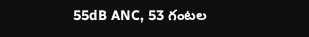55dB ANC, 53 గంటల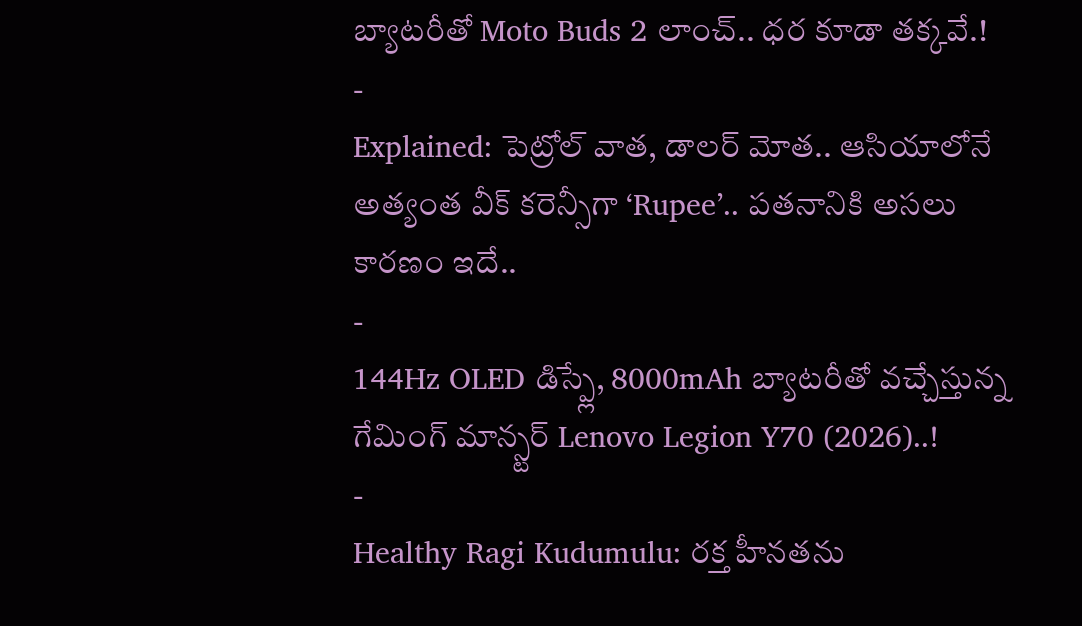బ్యాటరీతో Moto Buds 2 లాంచ్.. ధర కూడా తక్కవే.!
-
Explained: పెట్రోల్ వాత, డాలర్ మోత.. ఆసియాలోనే అత్యంత వీక్ కరెన్సీగా ‘Rupee’.. పతనానికి అసలు కారణం ఇదే..
-
144Hz OLED డిస్ప్లే, 8000mAh బ్యాటరీతో వచ్చేస్తున్న గేమింగ్ మాన్స్టర్ Lenovo Legion Y70 (2026)..!
-
Healthy Ragi Kudumulu: రక్త హీనతను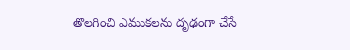తొలగించి ఎముకలను దృఢంగా చేసే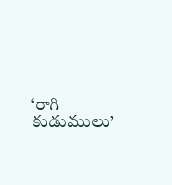‘రాగి కుడుములు’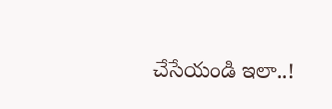చేసేయండి ఇలా..!